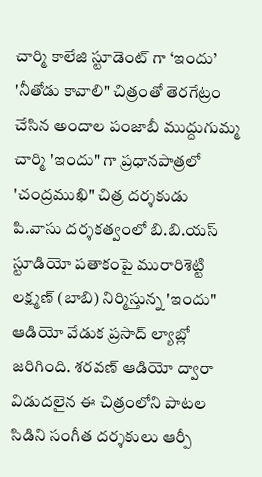చార్మి కాలేజి స్టూడెంట్ గా ‘ఇందు’
'నీతోడు కావాలి" చిత్రంతో తెరగేట్రం చేసిన అందాల పంజాబీ ముద్దుగుమ్మ చార్మి 'ఇందు" గా ప్రధానపాత్రలో 'చంద్రముఖి" చిత్ర దర్శకుడు పి.వాసు దర్శకత్వంలో బి.బి.యస్ స్టూడియో పతాకంపై మురారిశెట్టి లక్ష్మణ్ (బాబి) నిర్మిస్తున్న 'ఇందు" ఆడియో వేడుక ప్రసాద్ ల్యాబ్లో జరిగింది. శరవణ్ ఆడియో ద్వారా విడుదలైన ఈ చిత్రంలోని పాటల సిడిని సంగీత దర్శకులు ఆర్పీ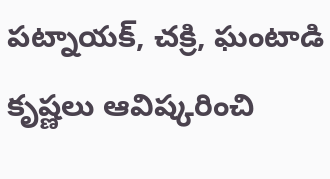పట్నాయక్, చక్రి, ఘంటాడి కృష్ణలు ఆవిష్కరించి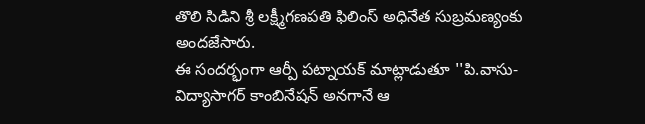తొలి సిడిని శ్రీ లక్ష్మీగణపతి ఫిలింస్ అధినేత సుబ్రమణ్యంకు అందజేసారు.
ఈ సందర్భంగా ఆర్పీ పట్నాయక్ మాట్లాడుతూ ''పి.వాసు-విద్యాసాగర్ కాంబినేషన్ అనగానే ఆ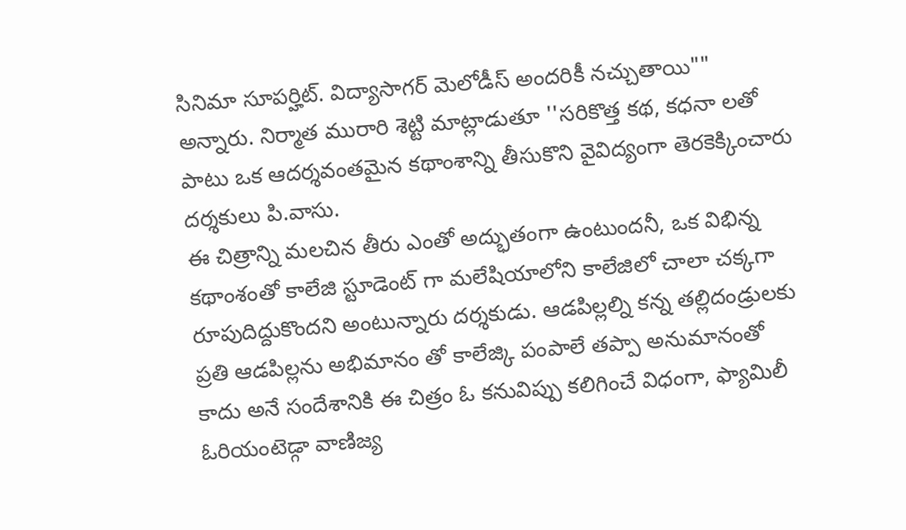సినిమా సూపర్హిట్. విద్యాసాగర్ మెలోడీస్ అందరికీ నచ్చుతాయి"" అన్నారు. నిర్మాత మురారి శెట్టి మాట్లాడుతూ ''సరికొత్త కథ, కధనా లతో పాటు ఒక ఆదర్శవంతమైన కథాంశాన్ని తీసుకొని వైవిద్యంగా తెరకెక్కించారు దర్శకులు పి.వాసు.
ఈ చిత్రాన్ని మలచిన తీరు ఎంతో అద్భుతంగా ఉంటుందనీ, ఒక విభిన్న కథాంశంతో కాలేజి స్టూడెంట్ గా మలేషియాలోని కాలేజిలో చాలా చక్కగా రూపుదిద్దుకొందని అంటున్నారు దర్శకుడు. ఆడపిల్లల్ని కన్న తల్లిదండ్రులకు ప్రతి ఆడపిల్లను అభిమానం తో కాలేజ్కి పంపాలే తప్పా అనుమానంతో కాదు అనే సందేశానికి ఈ చిత్రం ఓ కనువిప్పు కలిగించే విధంగా, ఫ్యామిలీ ఓరియంటెడ్గా వాణిజ్య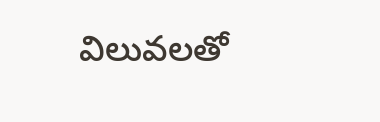విలువలతో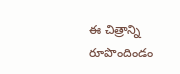ఈ చిత్రాన్ని రూపొందిండం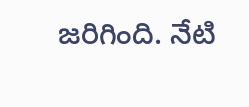జరిగింది. నేటి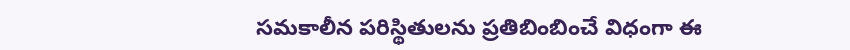సమకాలీన పరిస్థితులను ప్రతిబింబించే విధంగా ఈ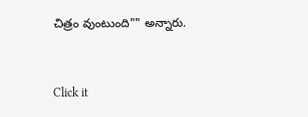చిత్రం వుంటుంది"" అన్నారు.


Click it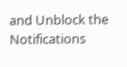and Unblock the Notifications